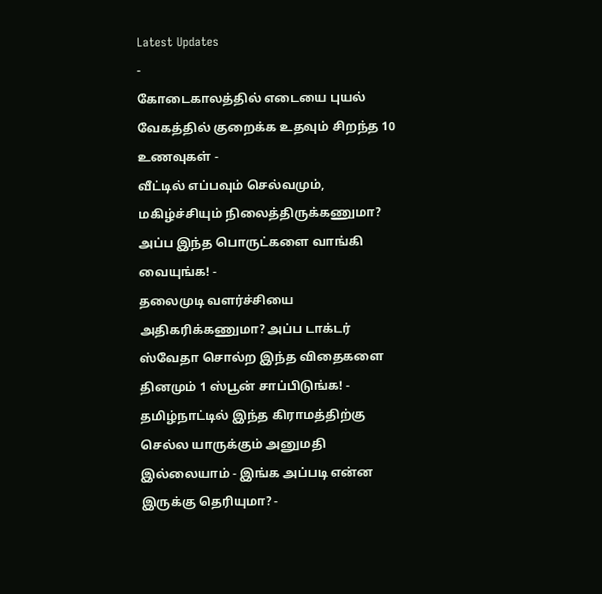Latest Updates
-
கோடைகாலத்தில் எடையை புயல் வேகத்தில் குறைக்க உதவும் சிறந்த 10 உணவுகள் -
வீட்டில் எப்பவும் செல்வமும், மகிழ்ச்சியும் நிலைத்திருக்கணுமா? அப்ப இந்த பொருட்களை வாங்கி வையுங்க! -
தலைமுடி வளர்ச்சியை அதிகரிக்கணுமா? அப்ப டாக்டர் ஸ்வேதா சொல்ற இந்த விதைகளை தினமும் 1 ஸ்பூன் சாப்பிடுங்க! -
தமிழ்நாட்டில் இந்த கிராமத்திற்கு செல்ல யாருக்கும் அனுமதி இல்லையாம் - இங்க அப்படி என்ன இருக்கு தெரியுமா? -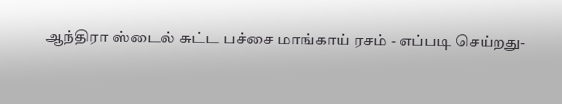ஆந்திரா ஸ்டைல் சுட்ட பச்சை மாங்காய் ரசம் - எப்படி செய்றது-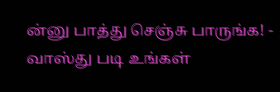ன்னு பாத்து செஞ்சு பாருங்க! -
வாஸ்து படி உங்கள்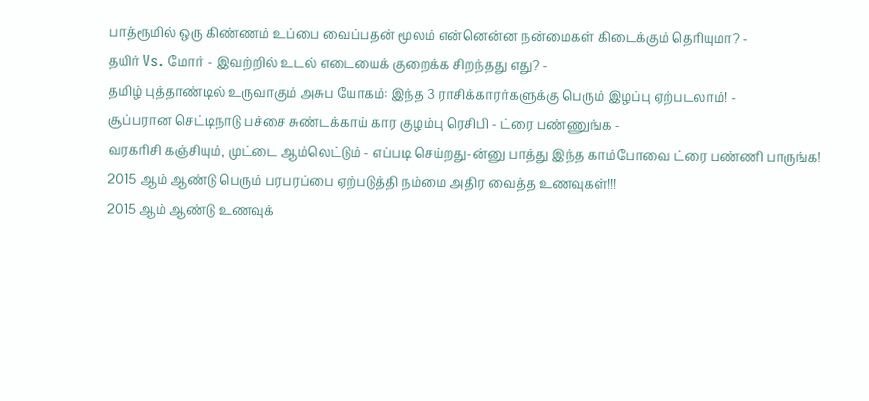பாத்ரூமில் ஒரு கிண்ணம் உப்பை வைப்பதன் மூலம் என்னென்ன நன்மைகள் கிடைக்கும் தெரியுமா? -
தயிர் Vs. மோர் - இவற்றில் உடல் எடையைக் குறைக்க சிறந்தது எது? -
தமிழ் புத்தாண்டில் உருவாகும் அசுப யோகம்: இந்த 3 ராசிக்காரர்களுக்கு பெரும் இழப்பு ஏற்படலாம்! -
சூப்பரான செட்டிநாடு பச்சை சுண்டக்காய் கார குழம்பு ரெசிபி - ட்ரை பண்ணுங்க -
வரகரிசி கஞ்சியும், முட்டை ஆம்லெட்டும் - எப்படி செய்றது-ன்னு பாத்து இந்த காம்போவை ட்ரை பண்ணி பாருங்க!
2015 ஆம் ஆண்டு பெரும் பரபரப்பை ஏற்படுத்தி நம்மை அதிர வைத்த உணவுகள்!!!
2015 ஆம் ஆண்டு உணவுக்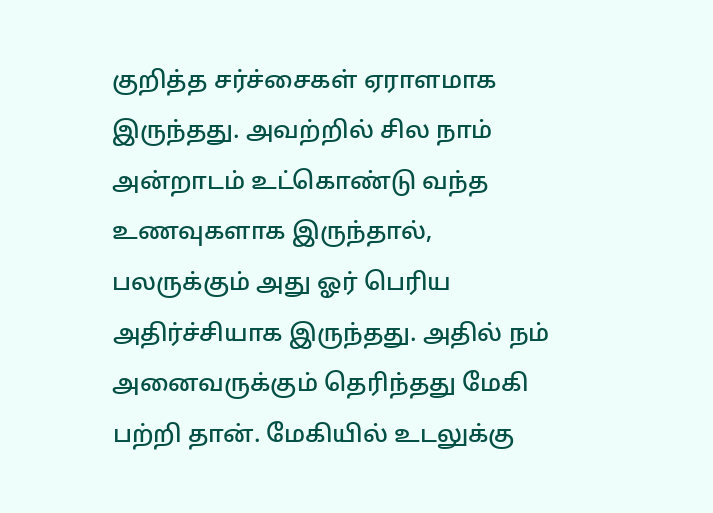குறித்த சர்ச்சைகள் ஏராளமாக இருந்தது. அவற்றில் சில நாம் அன்றாடம் உட்கொண்டு வந்த உணவுகளாக இருந்தால், பலருக்கும் அது ஓர் பெரிய அதிர்ச்சியாக இருந்தது. அதில் நம் அனைவருக்கும் தெரிந்தது மேகி பற்றி தான். மேகியில் உடலுக்கு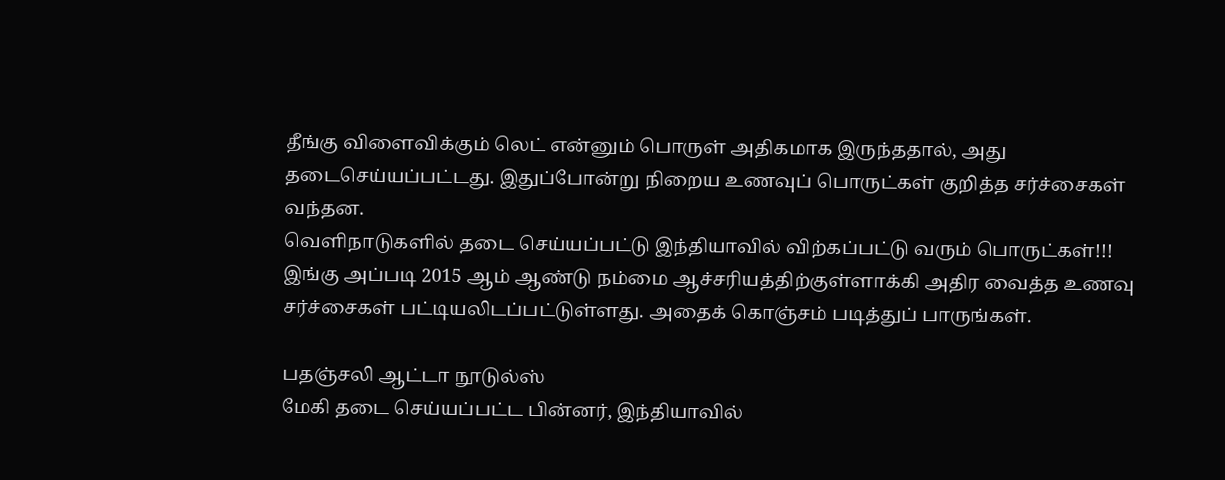தீங்கு விளைவிக்கும் லெட் என்னும் பொருள் அதிகமாக இருந்ததால், அது தடைசெய்யப்பட்டது. இதுப்போன்று நிறைய உணவுப் பொருட்கள் குறித்த சர்ச்சைகள் வந்தன.
வெளிநாடுகளில் தடை செய்யப்பட்டு இந்தியாவில் விற்கப்பட்டு வரும் பொருட்கள்!!!
இங்கு அப்படி 2015 ஆம் ஆண்டு நம்மை ஆச்சரியத்திற்குள்ளாக்கி அதிர வைத்த உணவு சர்ச்சைகள் பட்டியலிடப்பட்டுள்ளது. அதைக் கொஞ்சம் படித்துப் பாருங்கள்.

பதஞ்சலி ஆட்டா நூடுல்ஸ்
மேகி தடை செய்யப்பட்ட பின்னர், இந்தியாவில்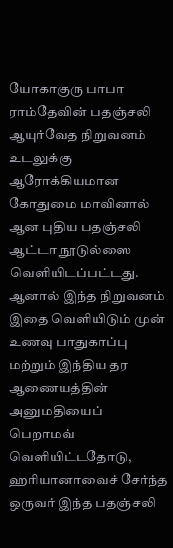யோகாகுரு பாபா ராம்தேவின் பதஞ்சலி ஆயுர்வேத நிறுவனம் உடலுக்கு ஆரோக்கியமான கோதுமை மாவினால் ஆன புதிய பதஞ்சலி ஆட்டா நூடுல்ஸை வெளியிடப்பட்டது. ஆனால் இந்த நிறுவனம் இதை வெளியிடும் முன் உணவு பாதுகாப்பு மற்றும் இந்திய தர ஆணையத்தின் அனுமதியைப் பெறாமவ் வெளியிட்டதோடு, ஹரியானாவைச் சேர்ந்த ஒருவர் இந்த பதஞ்சலி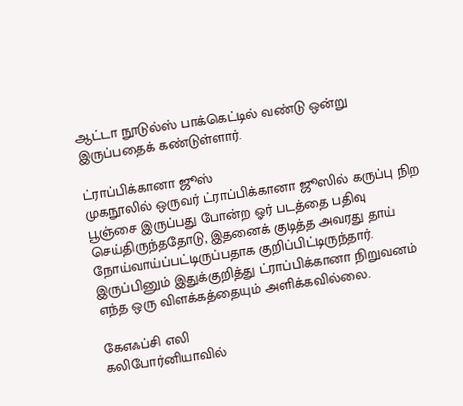ஆட்டா நூடுல்ஸ் பாக்கெட்டில் வண்டு ஒன்று இருப்பதைக் கண்டுள்ளார்.

ட்ராப்பிக்கானா ஜூஸ்
முகநூலில் ஒருவர் ட்ராப்பிக்கானா ஜூஸில் கருப்பு நிற பூஞ்சை இருப்பது போன்ற ஓர் படத்தை பதிவு செய்திருந்ததோடு, இதனைக் குடித்த அவரது தாய் நோய்வாய்ப்பட்டிருப்பதாக குறிப்பிட்டிருந்தார். இருப்பினும் இதுக்குறித்து ட்ராப்பிக்கானா நிறுவனம் எந்த ஒரு விளக்கத்தையும் அளிக்கவில்லை.

கேஎஃப்சி எலி
கலிபோர்னியாவில்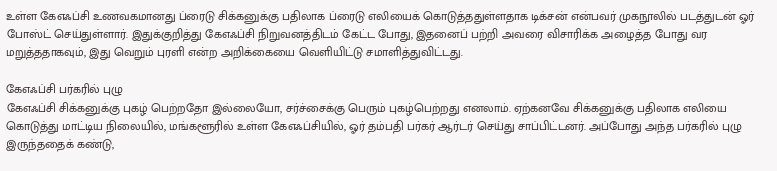உள்ள கேஎஃப்சி உணவகமானது ப்ரைடு சிக்கனுக்கு பதிலாக ப்ரைடு எலியைக் கொடுத்ததுள்ளதாக டிக்சன் என்பவர் முகநூலில் படத்துடன் ஓர் போஸ்ட் செய்துள்ளார். இதுக்குறித்து கேஎஃப்சி நிறுவனத்திடம் கேட்ட போது, இதனைப் பற்றி அவரை விசாரிக்க அழைத்த போது வர மறுத்ததாகவும், இது வெறும் புரளி என்ற அறிக்கையை வெளியிட்டு சமாளித்துவிட்டது.

கேஎஃப்சி பர்கரில் புழு
கேஎஃப்சி சிக்கனுக்கு புகழ் பெற்றதோ இல்லையோ, சர்ச்சைக்கு பெரும் புகழ்பெற்றது எனலாம். ஏற்கனவே சிக்கனுக்கு பதிலாக எலியை கொடுத்து மாட்டிய நிலையில், மங்களூரில் உள்ள கேஎஃப்சியில், ஓர் தம்பதி பர்கர் ஆர்டர் செய்து சாப்பிட்டனர். அப்போது அந்த பர்கரில் புழு இருந்ததைக் கண்டு,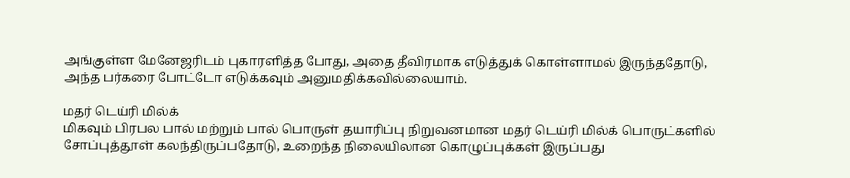அங்குள்ள மேனேஜரிடம் புகாரளித்த போது, அதை தீவிரமாக எடுத்துக் கொள்ளாமல் இருந்ததோடு, அந்த பர்கரை போட்டோ எடுக்கவும் அனுமதிக்கவில்லையாம்.

மதர் டெய்ரி மில்க்
மிகவும் பிரபல பால் மற்றும் பால் பொருள் தயாரிப்பு நிறுவனமான மதர் டெய்ரி மில்க் பொருட்களில் சோப்புத்தூள் கலந்திருப்பதோடு, உறைந்த நிலையிலான கொழுப்புக்கள் இருப்பது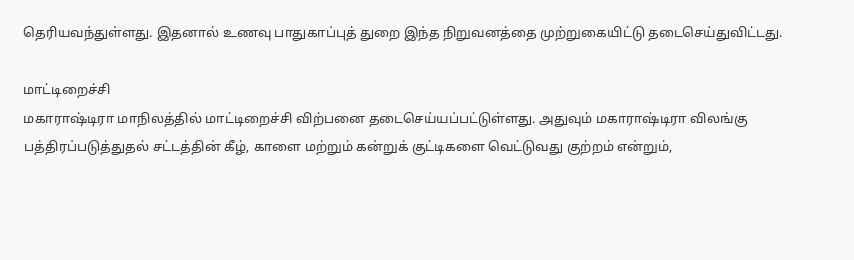தெரியவந்துள்ளது. இதனால் உணவு பாதுகாப்புத் துறை இந்த நிறுவனத்தை முற்றுகையிட்டு தடைசெய்துவிட்டது.

மாட்டிறைச்சி
மகாராஷ்டிரா மாநிலத்தில் மாட்டிறைச்சி விற்பனை தடைசெய்யப்பட்டுள்ளது. அதுவும் மகாராஷ்டிரா விலங்கு பத்திரப்படுத்துதல் சட்டத்தின் கீழ், காளை மற்றும் கன்றுக் குட்டிகளை வெட்டுவது குற்றம் என்றும்,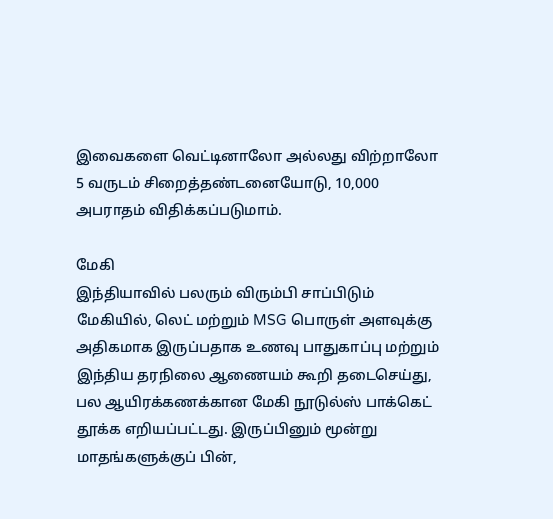இவைகளை வெட்டினாலோ அல்லது விற்றாலோ 5 வருடம் சிறைத்தண்டனையோடு, 10,000 அபராதம் விதிக்கப்படுமாம்.

மேகி
இந்தியாவில் பலரும் விரும்பி சாப்பிடும் மேகியில், லெட் மற்றும் MSG பொருள் அளவுக்கு அதிகமாக இருப்பதாக உணவு பாதுகாப்பு மற்றும் இந்திய தரநிலை ஆணையம் கூறி தடைசெய்து, பல ஆயிரக்கணக்கான மேகி நூடுல்ஸ் பாக்கெட் தூக்க எறியப்பட்டது. இருப்பினும் மூன்று மாதங்களுக்குப் பின்,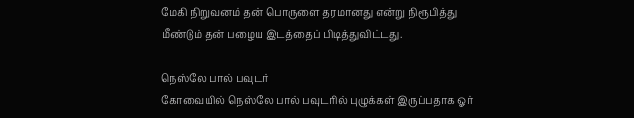மேகி நிறுவனம் தன் பொருளை தரமானது என்று நிரூபித்து மீண்டும் தன் பழைய இடத்தைப் பிடித்துவிட்டது.

நெஸ்லே பால் பவுடர்
கோவையில் நெஸ்லே பால் பவுடரில் புழுக்கள் இருப்பதாக ஓர்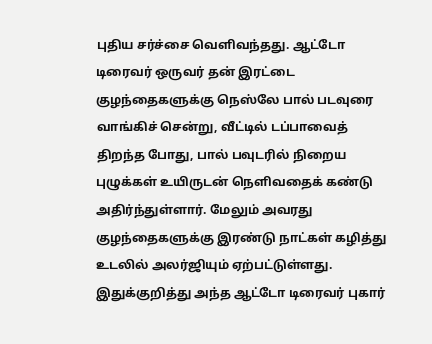புதிய சர்ச்சை வெளிவந்தது. ஆட்டோ டிரைவர் ஒருவர் தன் இரட்டை குழந்தைகளுக்கு நெஸ்லே பால் படவுரை வாங்கிச் சென்று, வீட்டில் டப்பாவைத் திறந்த போது, பால் பவுடரில் நிறைய புழுக்கள் உயிருடன் நெளிவதைக் கண்டு அதிர்ந்துள்ளார். மேலும் அவரது குழந்தைகளுக்கு இரண்டு நாட்கள் கழித்து உடலில் அலர்ஜியும் ஏற்பட்டுள்ளது. இதுக்குறித்து அந்த ஆட்டோ டிரைவர் புகார்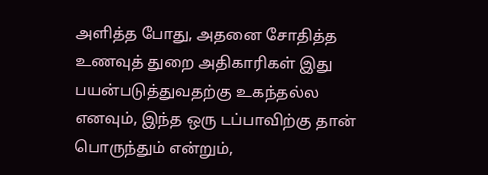அளித்த போது, அதனை சோதித்த உணவுத் துறை அதிகாரிகள் இது பயன்படுத்துவதற்கு உகந்தல்ல எனவும், இந்த ஒரு டப்பாவிற்கு தான் பொருந்தும் என்றும்,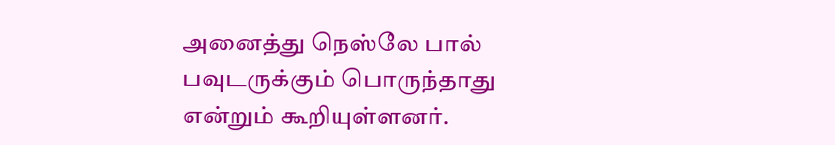அனைத்து நெஸ்லே பால் பவுடருக்கும் பொருந்தாது என்றும் கூறியுள்ளனர்.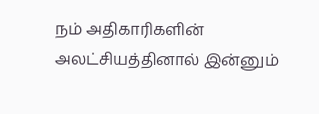நம் அதிகாரிகளின் அலட்சியத்தினால் இன்னும்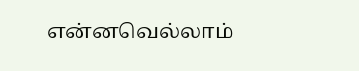என்னவெல்லாம்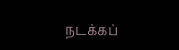நடக்கப்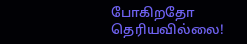போகிறதோ தெரியவில்லை!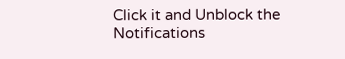Click it and Unblock the Notifications